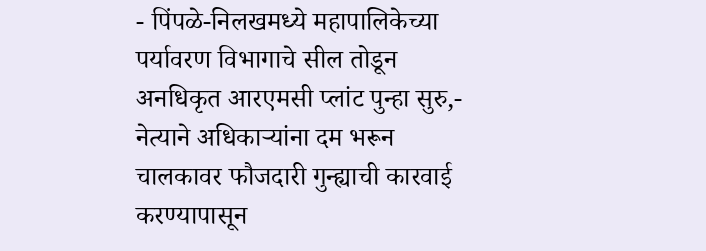- पिंपळे-निलखमध्ये महापालिकेच्या पर्यावरण विभागाचे सील तोडून अनधिकृत आरएमसी प्लांट पुन्हा सुरु,- नेत्याने अधिकाऱ्यांना दम भरून चालकावर फौजदारी गुन्ह्याची कारवाई करण्यापासून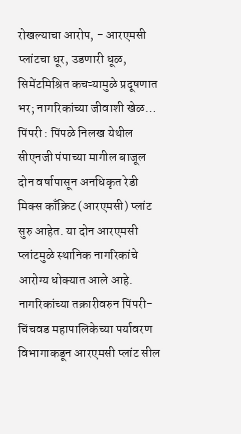रोखल्याचा आरोप, - आरएमसी प्लांटचा धूर, उडणारी धूळ, सिमेंटमिश्रित कचऱ्यामुळे प्रदूषणात भर; नागरिकांच्या जीवाशी खेळ…
पिंपरी : पिंपळे निलख येथील सीएनजी पंपाच्या मागील बाजूल दोन वर्षापासून अनधिकृत रेडी मिक्स काँक्रिट (आरएमसी) प्लांट सुरु आहेत. या दोन आरएमसी प्लांटमुळे स्थानिक नागरिकांचे आरोग्य धोक्यात आले आहे. नागरिकांच्या तक्रारीवरुन पिंपरी-चिंचवड महापालिकेच्या पर्यावरण विभागाकडून आरएमसी प्लांट सील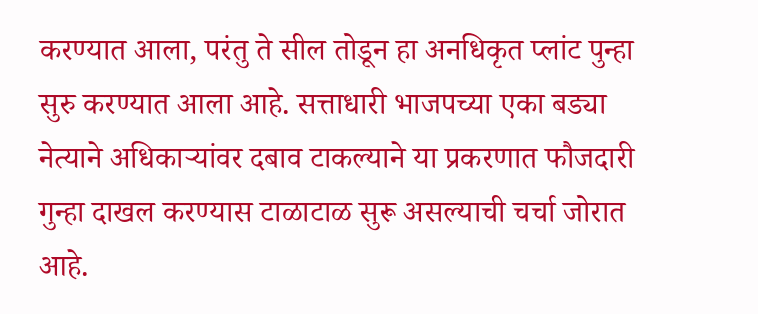करण्यात आला, परंतु ते सील तोडून हा अनधिकृत प्लांट पुन्हा सुरु करण्यात आला आहे. सत्ताधारी भाजपच्या एका बड्या नेत्याने अधिकाऱ्यांवर दबाव टाकल्याने या प्रकरणात फौजदारी गुन्हा दाखल करण्यास टाळाटाळ सुरू असल्याची चर्चा जोरात आहे.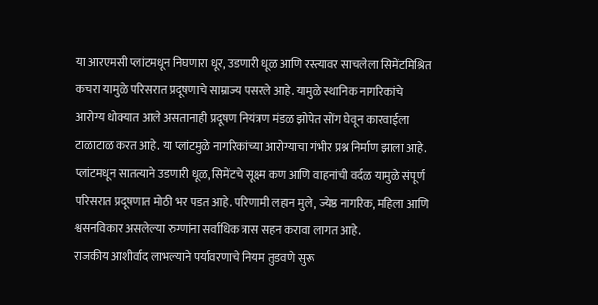या आरएमसी प्लांटमधून निघणारा धूर, उडणारी धूळ आणि रस्त्यावर साचलेला सिमेंटमिश्रित कचरा यामुळे परिसरात प्रदूषणाचे साम्राज्य पसरले आहे. यामुळे स्थानिक नागरिकांचे आरोग्य धोक्यात आले असतानाही प्रदूषण नियंत्रण मंडळ झोपेत सोंग घेवून कारवाईला टाळाटाळ करत आहे. या प्लांटमुळे नागरिकांच्या आरोग्याचा गंभीर प्रश्न निर्माण झाला आहे. प्लांटमधून सातत्याने उडणारी धूळ, सिमेंटचे सूक्ष्म कण आणि वाहनांची वर्दळ यामुळे संपूर्ण परिसरात प्रदूषणात मोठी भर पडत आहे. परिणामी लहान मुले, ज्येष्ठ नागरिक, महिला आणि श्वसनविकार असलेल्या रुग्णांना सर्वाधिक त्रास सहन करावा लागत आहे.
राजकीय आशीर्वाद लाभल्याने पर्यावरणाचे नियम तुडवणे सुरू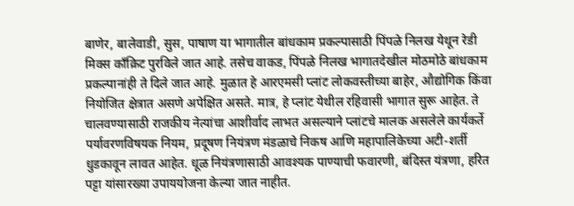बाणेर, बालेवाडी, सुस, पाषाण या भागातील बांधकाम प्रकल्पासाठी पिंपळे निलख येथून रेडी मिक्स कॉंक्रिट पुरविले जात आहे. तसेच वाकड, पिंपळे निलख भागातदेखील मोठमोठे बांधकाम प्रकल्पानांही ते दिले जात आहे. मुळात हे आरएमसी प्लांट लोकवस्तीच्या बाहेर, औद्योगिक किंवा नियोजित क्षेत्रात असणे अपेक्षित असते. मात्र, हे प्लांट येथील रहिवासी भागात सुरू आहेत. ते चालवण्यासाठी राजकीय नेत्यांचा आशीर्वाद लाभत असल्याने प्लांटचे मालक असलेले कार्यकर्ते पर्यावरणविषयक नियम, प्रदूषण नियंत्रण मंडळाचे निकष आणि महापालिकेच्या अटी-शर्ती धुडकावून लावत आहेत. धूळ नियंत्रणासाठी आवश्यक पाण्याची फवारणी, बंदिस्त यंत्रणा, हरित पट्टा यांसारख्या उपाययोजना केल्या जात नाहीत.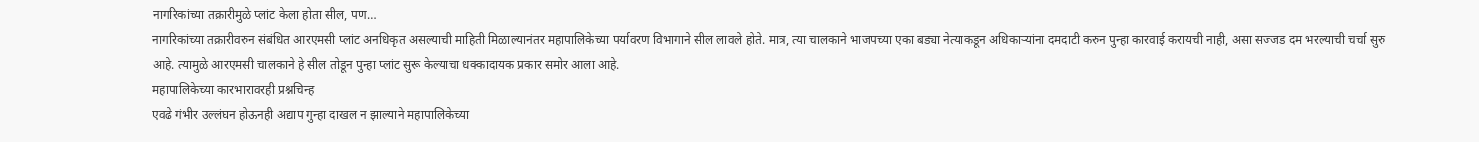नागरिकांच्या तक्रारीमुळे प्लांट केला होता सील, पण…
नागरिकांच्या तक्रारीवरुन संबंधित आरएमसी प्लांट अनधिकृत असल्याची माहिती मिळाल्यानंतर महापालिकेच्या पर्यावरण विभागाने सील लावले होते. मात्र, त्या चालकाने भाजपच्या एका बड्या नेत्याकडून अधिकाऱ्यांना दमदाटी करुन पुन्हा कारवाई करायची नाही, असा सज्जड दम भरल्याची चर्चा सुरु आहे. त्यामुळे आरएमसी चालकाने हे सील तोडून पुन्हा प्लांट सुरू केल्याचा धक्कादायक प्रकार समोर आला आहे.
महापालिकेच्या कारभारावरही प्रश्नचिन्ह
एवढे गंभीर उल्लंघन होऊनही अद्याप गुन्हा दाखल न झाल्याने महापालिकेच्या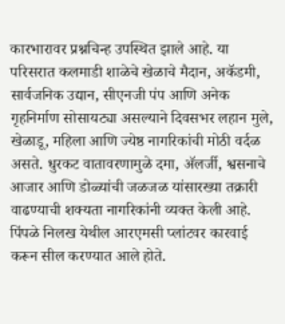कारभारावर प्रश्नचिन्ह उपस्थित झाले आहे. या परिसरात कलमाडी शाळेचे खेळाचे मैदान, अकॅडमी, सार्वजनिक उद्यान, सीएनजी पंप आणि अनेक गृहनिर्माण सोसायट्या असल्याने दिवसभर लहान मुले, खेळाडू, महिला आणि ज्येष्ठ नागरिकांची मोठी वर्दळ असते. धुरकट वातावरणामुळे दमा, ॲलर्जी, श्वसनाचे आजार आणि डोळ्यांची जळजळ यांसारख्या तक्रारी वाढण्याची शक्यता नागरिकांनी व्यक्त केली आहे.
पिंपळे निलख येथील आरएमसी प्लांटवर कारवाई करून सील करण्यात आले होते.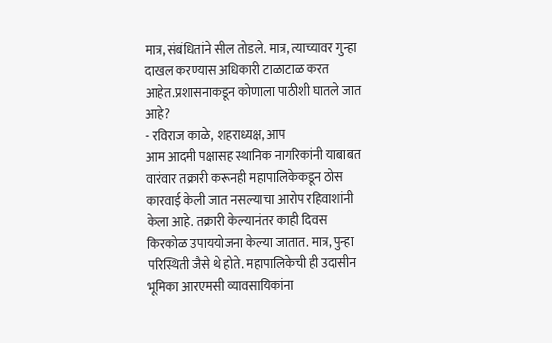मात्र, संबंधितांने सील तोडले. मात्र, त्याच्यावर गुन्हा दाखल करण्यास अधिकारी टाळाटाळ करत आहेत.प्रशासनाकडून कोणाला पाठीशी घातले जात आहे?
- रविराज काळे, शहराध्यक्ष, आप
आम आदमी पक्षासह स्थानिक नागरिकांनी याबाबत वारंवार तक्रारी करूनही महापालिकेकडून ठोस कारवाई केली जात नसल्याचा आरोप रहिवाशांनी केला आहे. तक्रारी केल्यानंतर काही दिवस किरकोळ उपाययोजना केल्या जातात. मात्र, पुन्हा परिस्थिती जैसे थे होते. महापालिकेची ही उदासीन भूमिका आरएमसी व्यावसायिकांना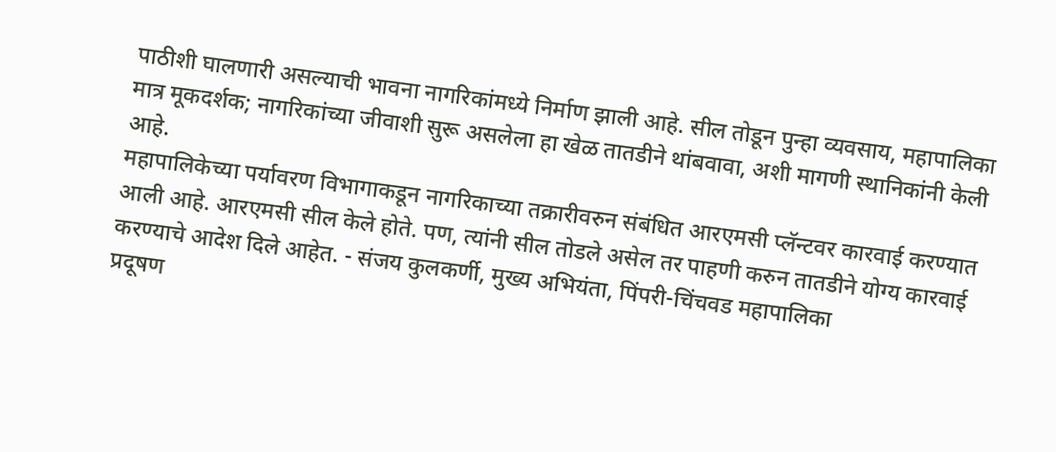पाठीशी घालणारी असल्याची भावना नागरिकांमध्ये निर्माण झाली आहे. सील तोडून पुन्हा व्यवसाय, महापालिका मात्र मूकदर्शक; नागरिकांच्या जीवाशी सुरू असलेला हा खेळ तातडीने थांबवावा, अशी मागणी स्थानिकांनी केली आहे.
महापालिकेच्या पर्यावरण विभागाकडून नागरिकाच्या तक्रारीवरुन संबंधित आरएमसी प्लॅन्टवर कारवाई करण्यात आली आहे. आरएमसी सील केले होते. पण, त्यांनी सील तोडले असेल तर पाहणी करुन तातडीने योग्य कारवाई करण्याचे आदेश दिले आहेत. - संजय कुलकर्णी, मुख्य अभियंता, पिंपरी-चिंचवड महापालिका
प्रदूषण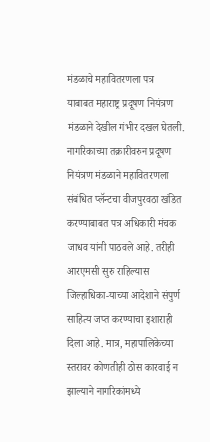मंडळाचे महावितरणला पत्र
याबाबत महाराष्ट्र प्रदूषण नियंत्रण मंडळाने देखील गंभीर दखल घेतली. नागरिकाच्या तक्रारीवरुन प्रदूषण नियंत्रण मंडळाने महावितरणला संबंधित प्लॅन्टचा वीजपुरवठा खंडित करण्याबाबत पत्र अधिकारी मंचक जाधव यांनी पाठवले आहे. तरीही आरएमसी सुरु राहिल्यास जिल्हाधिका-याच्या आदेशाने संपुर्ण साहित्य जप्त करण्याचा इशाराही दिला आहे. मात्र, महापालिकेच्या स्तरावर कोणतीही ठोस कारवाई न झाल्याने नागरिकांमध्ये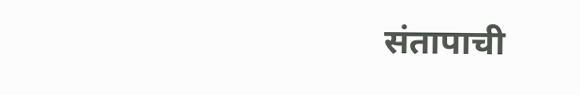संतापाची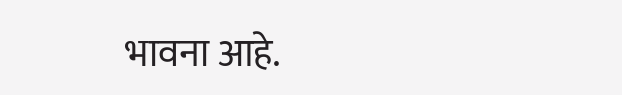भावना आहे.